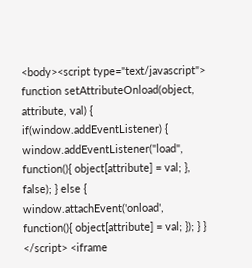<body><script type="text/javascript"> function setAttributeOnload(object, attribute, val) { if(window.addEventListener) { window.addEventListener("load", function(){ object[attribute] = val; }, false); } else { window.attachEvent('onload', function(){ object[attribute] = val; }); } } </script> <iframe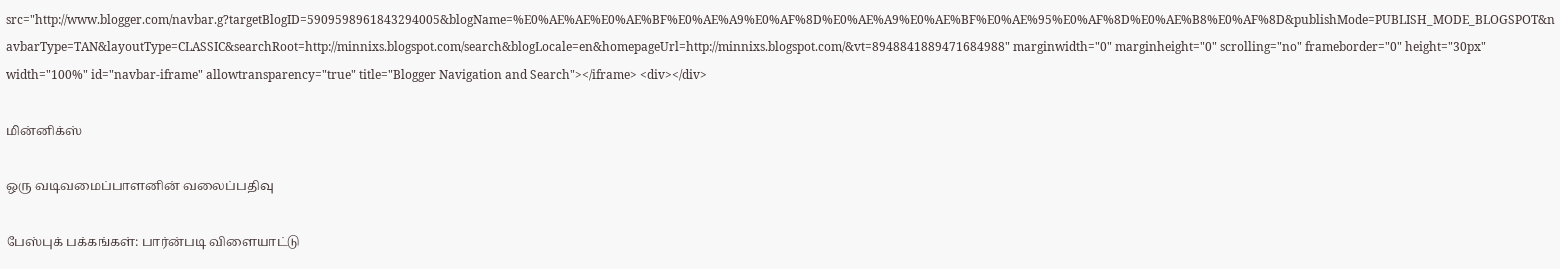src="http://www.blogger.com/navbar.g?targetBlogID=5909598961843294005&blogName=%E0%AE%AE%E0%AE%BF%E0%AE%A9%E0%AF%8D%E0%AE%A9%E0%AE%BF%E0%AE%95%E0%AF%8D%E0%AE%B8%E0%AF%8D&publishMode=PUBLISH_MODE_BLOGSPOT&navbarType=TAN&layoutType=CLASSIC&searchRoot=http://minnixs.blogspot.com/search&blogLocale=en&homepageUrl=http://minnixs.blogspot.com/&vt=8948841889471684988" marginwidth="0" marginheight="0" scrolling="no" frameborder="0" height="30px" width="100%" id="navbar-iframe" allowtransparency="true" title="Blogger Navigation and Search"></iframe> <div></div>

மின்னிக்ஸ்

ஒரு வடிவமைப்பாளனின் வலைப்பதிவு

பேஸ்புக் பக்கங்கள்: பார்ன்படி விளையாட்டு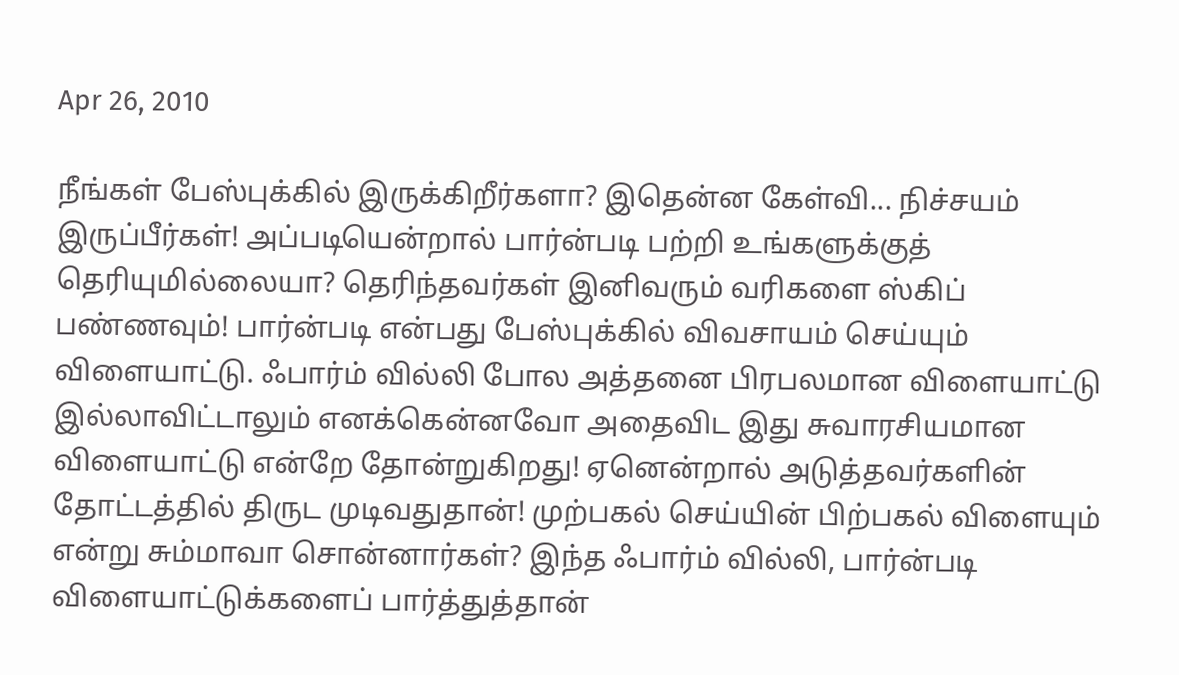Apr 26, 2010

நீங்கள் பேஸ்புக்கில் இருக்கிறீர்களா? இதென்ன கேள்வி... நிச்சயம் இருப்பீர்கள்! அப்படியென்றால் பார்ன்படி பற்றி உங்களுக்குத் தெரியுமில்லையா? தெரிந்தவர்கள் இனிவரும் வரிகளை ஸ்கிப் பண்ணவும்! பார்ன்படி என்பது பேஸ்புக்கில் விவசாயம் செய்யும் விளையாட்டு. ஃபார்ம் வில்லி போல அத்தனை பிரபலமான விளையாட்டு இல்லாவிட்டாலும் எனக்கென்னவோ அதைவிட இது சுவாரசியமான விளையாட்டு என்றே தோன்றுகிறது! ஏனென்றால் அடுத்தவர்களின் தோட்டத்தில் திருட முடிவதுதான்! முற்பகல் செய்யின் பிற்பகல் விளையும் என்று சும்மாவா சொன்னார்கள்? இந்த ஃபார்ம் வில்லி, பார்ன்படி விளையாட்டுக்களைப் பார்த்துத்தான்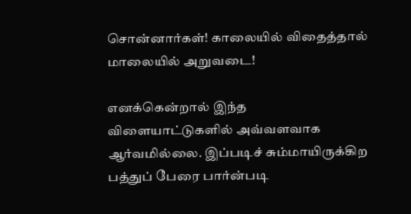சொன்னார்கள்! காலையில் விதைத்தால் மாலையில் அறுவடை!

எனக்கென்றால் இந்த விளையாட்டுகளில் அவ்வளவாக ஆர்வமில்லை. இப்படிச் சும்மாயிருக்கிற பத்துப் பேரை பார்ன்படி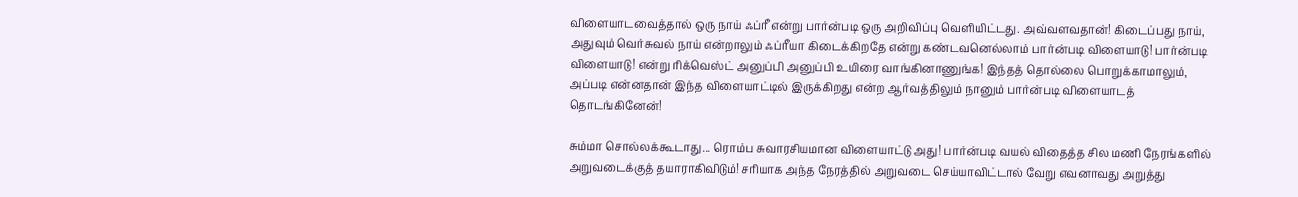விளையாடவைத்தால் ஒரு நாய் ஃப்ரீ என்று பார்ன்படி ஒரு அறிவிப்பு வெளியிட்டது. அவ்வளவதான்! கிடைப்பது நாய், அதுவும் வெர்சுவல் நாய் என்றாலும் ஃப்ரீயா கிடைக்கிறதே என்று கண்டவனெல்லாம் பார்ன்படி விளையாடு! பார்ன்படி விளையாடு! என்று ரிக்வெஸ்ட் அனுப்பி அனுப்பி உயிரை வாங்கினாணுங்க! இந்தத் தொல்லை பொறுக்காமாலும், அப்படி என்னதான் இந்த விளையாட்டில் இருக்கிறது என்ற ஆர்வத்திலும் நானும் பார்ன்படி விளையாடத் தொடங்கினேன்!

சும்மா சொல்லக்கூடாது... ரொம்ப சுவாரசியமான விளையாட்டு அது! பார்ன்படி வயல் விதைத்த சில மணி நேரங்களில் அறுவடைக்குத் தயாராகிவிடும்! சரியாக அந்த நேரத்தில் அறுவடை செய்யாவிட்டால் வேறு எவனாவது அறுத்து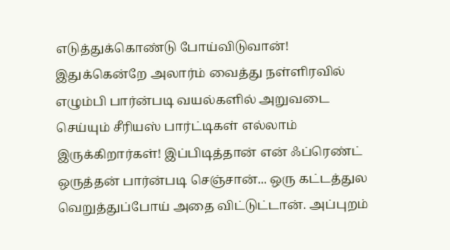எடுத்துக்கொண்டு போய்விடுவான்! இதுக்கென்றே அலார்ம் வைத்து நள்ளிரவில் எழும்பி பார்ன்படி வயல்களில் அறுவடை செய்யும் சீரியஸ் பார்ட்டிகள் எல்லாம் இருக்கிறார்கள்! இப்பிடித்தான் என் ஃப்ரெண்ட் ஒருத்தன் பார்ன்படி செஞ்சான்... ஒரு கட்டத்துல வெறுத்துப்போய் அதை விட்டுட்டான். அப்புறம்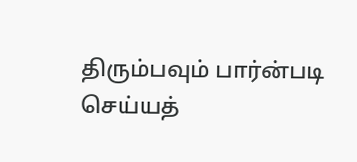திரும்பவும் பார்ன்படி செய்யத்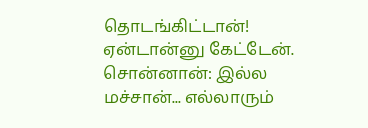தொடங்கிட்டான்! ஏன்டான்னு கேட்டேன். சொன்னான்: இல்ல மச்சான்... எல்லாரும்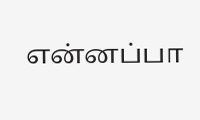என்னப்பா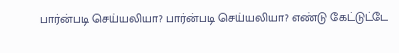பார்ன்படி செய்யலியா? பார்ன்படி செய்யலியா? எண்டு கேட்டுட்டே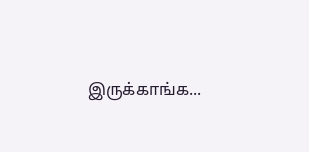இருக்காங்க...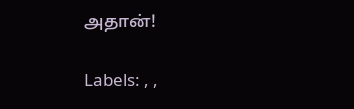அதான்!

Labels: , ,